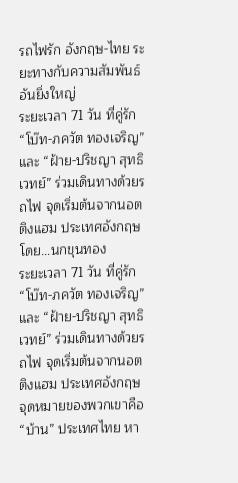รถไฟรัก อังกฤษ-ไทย ระยะทางกับความสัมพันธ์อันยิ่งใหญ่
ระยะเวลา 71 วัน ที่คู่รัก “โบ๊ท-ภควัต ทองเจริญ” และ “ฝ้าย-ปริชญา สุทธิเวทย์” ร่วมเดินทางด้วยรถไฟ จุดเริ่มต้นจากนอตติงแฮม ประเทศอังกฤษ
โดย...นกขุนทอง
ระยะเวลา 71 วัน ที่คู่รัก “โบ๊ท-ภควัต ทองเจริญ” และ “ฝ้าย-ปริชญา สุทธิเวทย์” ร่วมเดินทางด้วยรถไฟ จุดเริ่มต้นจากนอตติงแฮม ประเทศอังกฤษ จุดหมายของพวกเขาคือ “บ้าน” ประเทศไทย หา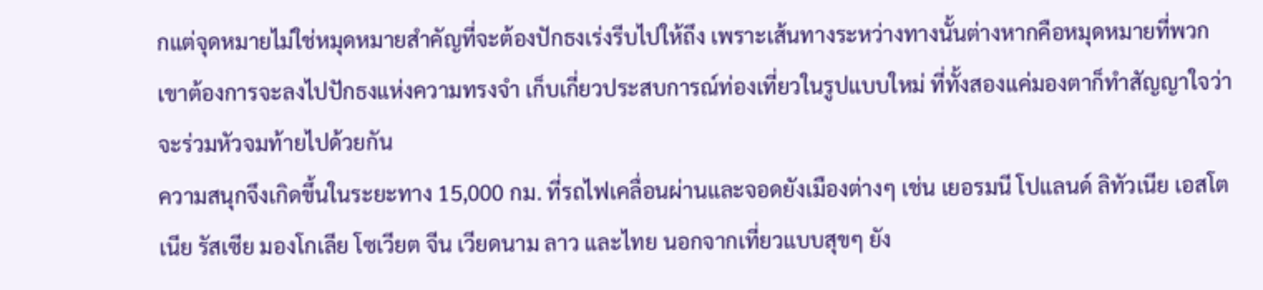กแต่จุดหมายไม่ใช่หมุดหมายสำคัญที่จะต้องปักธงเร่งรีบไปให้ถึง เพราะเส้นทางระหว่างทางนั้นต่างหากคือหมุดหมายที่พวกเขาต้องการจะลงไปปักธงแห่งความทรงจำ เก็บเกี่ยวประสบการณ์ท่องเที่ยวในรูปแบบใหม่ ที่ทั้งสองแค่มองตาก็ทำสัญญาใจว่าจะร่วมหัวจมท้ายไปด้วยกัน
ความสนุกจึงเกิดขึ้นในระยะทาง 15,000 กม. ที่รถไฟเคลื่อนผ่านและจอดยังเมืองต่างๆ เช่น เยอรมนี โปแลนด์ ลิทัวเนีย เอสโตเนีย รัสเซีย มองโกเลีย โซเวียต จีน เวียดนาม ลาว และไทย นอกจากเที่ยวแบบสุขๆ ยัง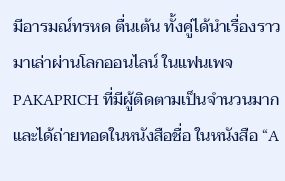มีอารมณ์ทรหด ตื่นเต้น ทั้งคู่ได้นำเรื่องราวมาเล่าผ่านโลกออนไลน์ ในแฟนเพจ PAKAPRICH ที่มีผู้ติดตามเป็นจำนวนมาก และได้ถ่ายทอดในหนังสือชื่อ ในหนังสือ “A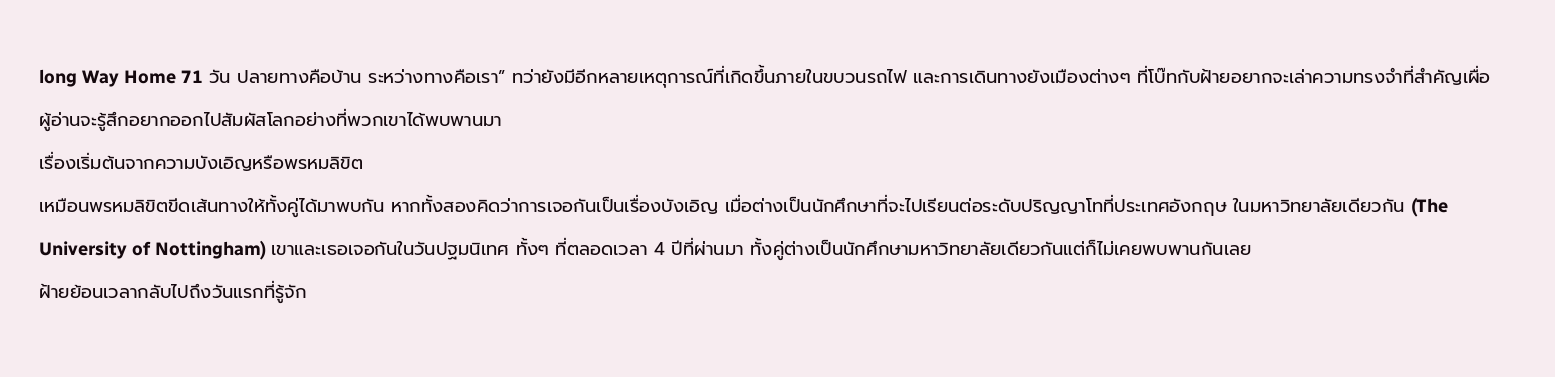long Way Home 71 วัน ปลายทางคือบ้าน ระหว่างทางคือเรา” ทว่ายังมีอีกหลายเหตุการณ์ที่เกิดขึ้นภายในขบวนรถไฟ และการเดินทางยังเมืองต่างๆ ที่โบ๊ทกับฝ้ายอยากจะเล่าความทรงจำที่สำคัญเผื่อผู้อ่านจะรู้สึกอยากออกไปสัมผัสโลกอย่างที่พวกเขาได้พบพานมา
เรื่องเริ่มต้นจากความบังเอิญหรือพรหมลิขิต
เหมือนพรหมลิขิตขีดเส้นทางให้ทั้งคู่ได้มาพบกัน หากทั้งสองคิดว่าการเจอกันเป็นเรื่องบังเอิญ เมื่อต่างเป็นนักศึกษาที่จะไปเรียนต่อระดับปริญญาโทที่ประเทศอังกฤษ ในมหาวิทยาลัยเดียวกัน (The University of Nottingham) เขาและเธอเจอกันในวันปฐมนิเทศ ทั้งๆ ที่ตลอดเวลา 4 ปีที่ผ่านมา ทั้งคู่ต่างเป็นนักศึกษามหาวิทยาลัยเดียวกันแต่ก็ไม่เคยพบพานกันเลย
ฝ้ายย้อนเวลากลับไปถึงวันแรกที่รู้จัก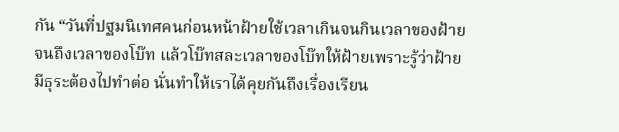กัน “วันที่ปฐมนิเทศคนก่อนหน้าฝ้ายใช้เวลาเกินจนกินเวลาของฝ้าย จนถึงเวลาของโบ๊ท แล้วโบ๊ทสละเวลาของโบ๊ทให้ฝ้ายเพราะรู้ว่าฝ้ายมีธุระต้องไปทำต่อ นั่นทำให้เราได้คุยกันถึงเรื่องเรียน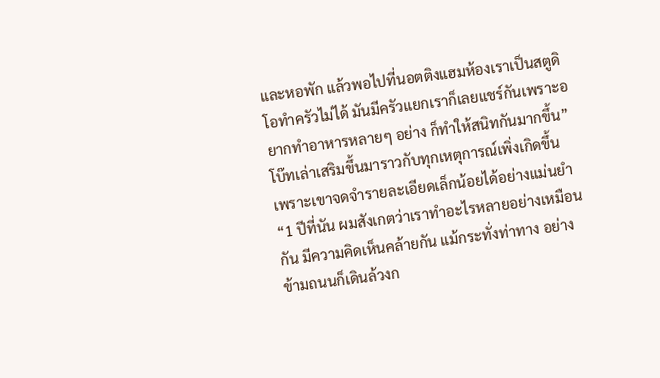และหอพัก แล้วพอไปที่นอตติงแฮมห้องเราเป็นสตูดิโอทำครัวไม่ได้ มันมีครัวแยกเราก็เลยแชร์กันเพราะอยากทำอาหารหลายๆ อย่าง ก็ทำให้สนิทกันมากขึ้น”
โบ๊ทเล่าเสริมขึ้นมาราวกับทุกเหตุการณ์เพิ่งเกิดขึ้น เพราะเขาจดจำรายละเอียดเล็กน้อยได้อย่างแม่นยำ “1 ปีที่นัน ผมสังเกตว่าเราทำอะไรหลายอย่างเหมือนกัน มีความคิดเห็นคล้ายกัน แม้กระทั่งท่าทาง อย่างข้ามถนนก็เดินล้วงก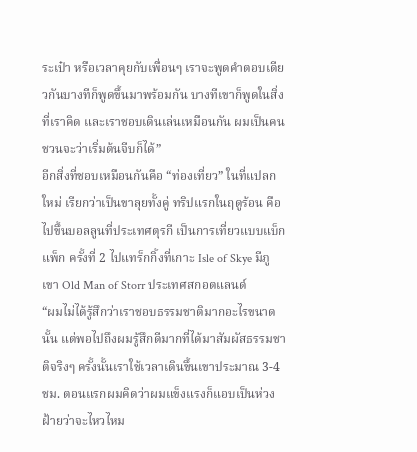ระเป๋า หรือเวลาคุยกับเพื่อนๆ เราจะพูดคำตอบเดียวกันบางทีก็พูดขึ้นมาพร้อมกัน บางทีเขาก็พูดในสิ่งที่เราคิด และเราชอบเดินเล่นเหมือนกัน ผมเป็นคนชวนจะว่าเริ่มต้นจีบก็ได้”
อีกสิ่งที่ชอบเหมือนกันคือ “ท่องเที่ยว” ในที่แปลกใหม่ เรียกว่าเป็นขาลุยทั้งคู่ ทริปแรกในฤดูร้อน คือ ไปขึ้นบอลลูนที่ประเทศตุรกี เป็นการเที่ยวแบบแบ็กแพ็ก ครั้งที่ 2 ไปแทร็กกิ้งที่เกาะ Isle of Skye มีภูเขา Old Man of Storr ประเทศสกอตแลนด์
“ผมไม่ได้รู้สึกว่าเราชอบธรรมชาติมากอะไรขนาดนั้น แต่พอไปถึงผมรู้สึกดีมากที่ได้มาสัมผัสธรรมชาติจริงๆ ครั้งนั้นเราใช้เวลาเดินขึ้นเขาประมาณ 3-4 ชม. ตอนแรกผมคิดว่าผมแข็งแรงก็แอบเป็นห่วงฝ้ายว่าจะไหวไหม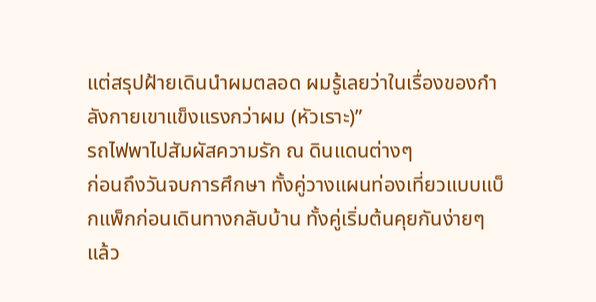แต่สรุปฝ้ายเดินนำผมตลอด ผมรู้เลยว่าในเรื่องของกำลังกายเขาแข็งแรงกว่าผม (หัวเราะ)”
รถไฟพาไปสัมผัสความรัก ณ ดินแดนต่างๆ
ก่อนถึงวันจบการศึกษา ทั้งคู่วางแผนท่องเที่ยวแบบแบ็กแพ็กก่อนเดินทางกลับบ้าน ทั้งคู่เริ่มต้นคุยกันง่ายๆ แล้ว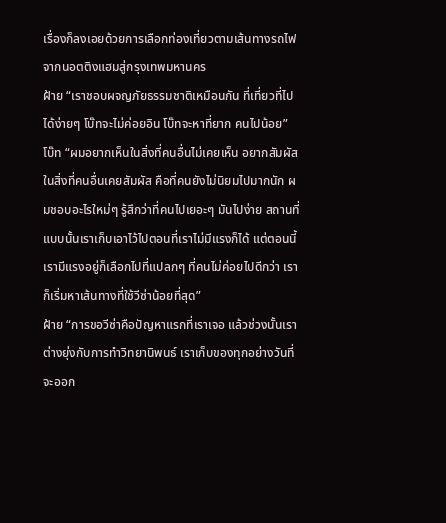เรื่องก็ลงเอยด้วยการเลือกท่องเที่ยวตามเส้นทางรถไฟจากนอตติงแฮมสู่กรุงเทพมหานคร
ฝ้าย “เราชอบผจญภัยธรรมชาติเหมือนกัน ที่เที่ยวที่ไปได้ง่ายๆ โบ๊ทจะไม่ค่อยอิน โบ๊ทจะหาที่ยาก คนไปน้อย”
โบ๊ท “ผมอยากเห็นในสิ่งที่คนอื่นไม่เคยเห็น อยากสัมผัสในสิ่งที่คนอื่นเคยสัมผัส คือที่คนยังไม่นิยมไปมากนัก ผมชอบอะไรใหม่ๆ รู้สึกว่าที่คนไปเยอะๆ มันไปง่าย สถานที่แบบนั้นเราเก็บเอาไว้ไปตอนที่เราไม่มีแรงก็ได้ แต่ตอนนี้เรามีแรงอยู่ก็เลือกไปที่แปลกๆ ที่คนไม่ค่อยไปดีกว่า เราก็เริ่มหาเส้นทางที่ใช้วีซ่าน้อยที่สุด”
ฝ้าย “การขอวีซ่าคือปัญหาแรกที่เราเจอ แล้วช่วงนั้นเราต่างยุ่งกับการทำวิทยานิพนธ์ เราเก็บของทุกอย่างวันที่จะออก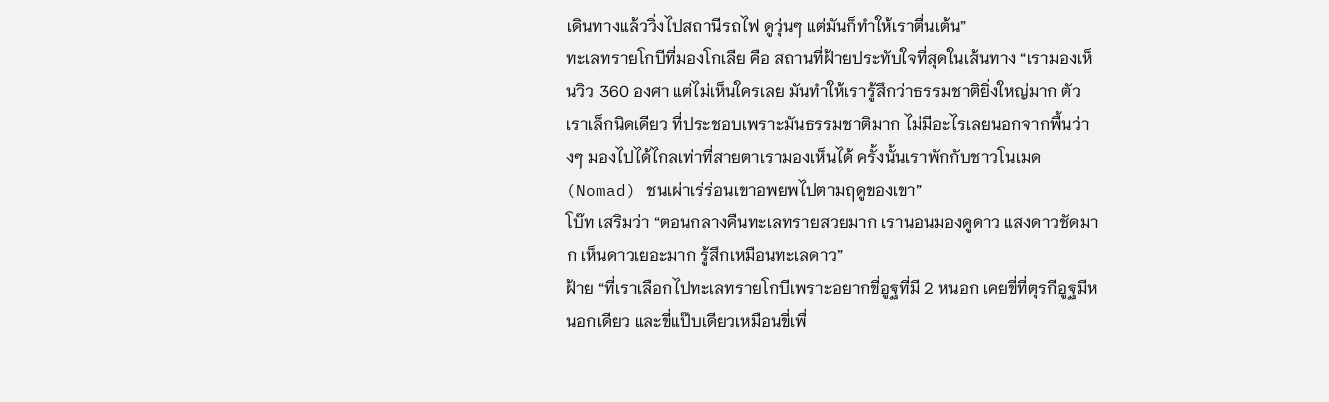เดินทางแล้ววิ่งไปสถานีรถไฟ ดูวุ่นๆ แต่มันก็ทำให้เราตื่นเต้น”
ทะเลทรายโกบีที่มองโกเลีย คือ สถานที่ฝ้ายประทับใจที่สุดในเส้นทาง “เรามองเห็นวิว 360 องศา แต่ไม่เห็นใครเลย มันทำให้เรารู้สึกว่าธรรมชาติยิ่งใหญ่มาก ตัวเราเล็กนิดเดียว ที่ประชอบเพราะมันธรรมชาติมาก ไม่มีอะไรเลยนอกจากพื้นว่างๆ มองไปได้ไกลเท่าที่สายตาเรามองเห็นได้ ครั้งนั้นเราพักกับชาวโนเมด (Nomad) ชนเผ่าเร่ร่อนเขาอพยพไปตามฤดูของเขา”
โบ๊ท เสริมว่า “ตอนกลางคืนทะเลทรายสวยมาก เรานอนมองดูดาว แสงดาวชัดมาก เห็นดาวเยอะมาก รู้สึกเหมือนทะเลดาว”
ฝ้าย “ที่เราเลือกไปทะเลทรายโกบีเพราะอยากขี่อูฐที่มี 2 หนอก เคยขี่ที่ตุรกีอูฐมีหนอกเดียว และขี่แป๊บเดียวเหมือนขี่เพื่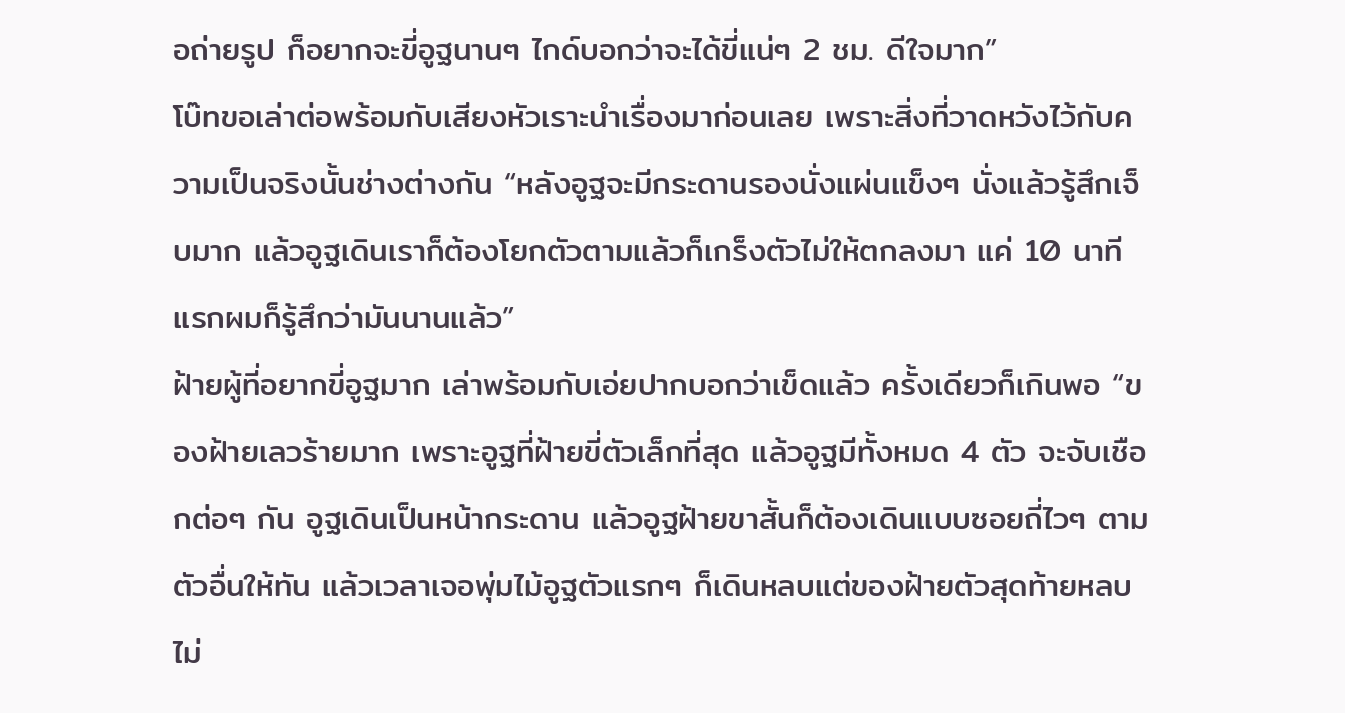อถ่ายรูป ก็อยากจะขี่อูฐนานๆ ไกด์บอกว่าจะได้ขี่แน่ๆ 2 ชม. ดีใจมาก”
โบ๊ทขอเล่าต่อพร้อมกับเสียงหัวเราะนำเรื่องมาก่อนเลย เพราะสิ่งที่วาดหวังไว้กับความเป็นจริงนั้นช่างต่างกัน “หลังอูฐจะมีกระดานรองนั่งแผ่นแข็งๆ นั่งแล้วรู้สึกเจ็บมาก แล้วอูฐเดินเราก็ต้องโยกตัวตามแล้วก็เกร็งตัวไม่ให้ตกลงมา แค่ 10 นาทีแรกผมก็รู้สึกว่ามันนานแล้ว”
ฝ้ายผู้ที่อยากขี่อูฐมาก เล่าพร้อมกับเอ่ยปากบอกว่าเข็ดแล้ว ครั้งเดียวก็เกินพอ “ของฝ้ายเลวร้ายมาก เพราะอูฐที่ฝ้ายขี่ตัวเล็กที่สุด แล้วอูฐมีทั้งหมด 4 ตัว จะจับเชือกต่อๆ กัน อูฐเดินเป็นหน้ากระดาน แล้วอูฐฝ้ายขาสั้นก็ต้องเดินแบบซอยถี่ไวๆ ตามตัวอื่นให้ทัน แล้วเวลาเจอพุ่มไม้อูฐตัวแรกๆ ก็เดินหลบแต่ของฝ้ายตัวสุดท้ายหลบไม่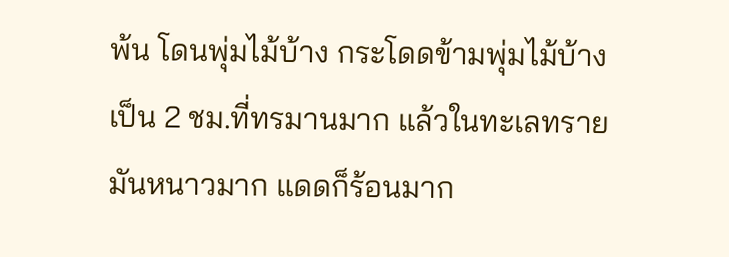พ้น โดนพุ่มไม้บ้าง กระโดดข้ามพุ่มไม้บ้าง เป็น 2 ชม.ที่ทรมานมาก แล้วในทะเลทรายมันหนาวมาก แดดก็ร้อนมาก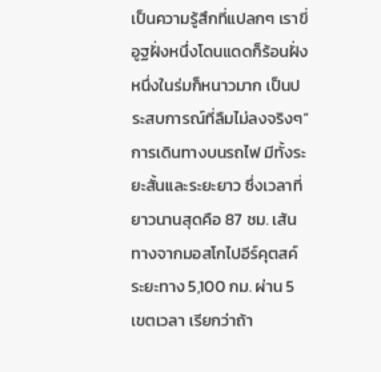เป็นความรู้สึกที่แปลกๆ เราขี่อูฐฝั่งหนึ่งโดนแดดก็ร้อนฝั่งหนึ่งในร่มก็หนาวมาก เป็นประสบการณ์ที่ลืมไม่ลงจริงๆ”
การเดินทางบนรถไฟ มีทั้งระยะสั้นและระยะยาว ซึ่งเวลาที่ยาวนานสุดคือ 87 ชม. เส้นทางจากมอสโกไปอีร์คุตสค์ ระยะทาง 5,100 กม. ผ่าน 5 เขตเวลา เรียกว่าถ้า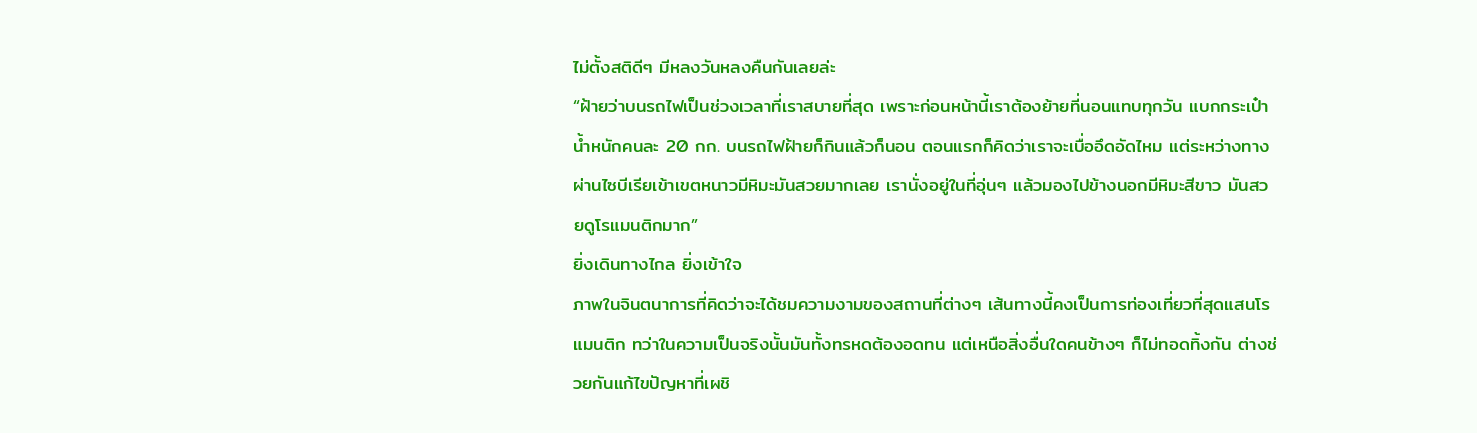ไม่ตั้งสติดีๆ มีหลงวันหลงคืนกันเลยล่ะ
“ฝ้ายว่าบนรถไฟเป็นช่วงเวลาที่เราสบายที่สุด เพราะก่อนหน้านี้เราต้องย้ายที่นอนแทบทุกวัน แบกกระเป๋าน้ำหนักคนละ 20 กก. บนรถไฟฝ้ายก็กินแล้วก็นอน ตอนแรกก็คิดว่าเราจะเบื่ออึดอัดไหม แต่ระหว่างทางผ่านไซบีเรียเข้าเขตหนาวมีหิมะมันสวยมากเลย เรานั่งอยู่ในที่อุ่นๆ แล้วมองไปข้างนอกมีหิมะสีขาว มันสวยดูโรแมนติกมาก”
ยิ่งเดินทางไกล ยิ่งเข้าใจ
ภาพในจินตนาการที่คิดว่าจะได้ชมความงามของสถานที่ต่างๆ เส้นทางนี้คงเป็นการท่องเที่ยวที่สุดแสนโรแมนติก ทว่าในความเป็นจริงนั้นมันทั้งทรหดต้องอดทน แต่เหนือสิ่งอื่นใดคนข้างๆ ก็ไม่ทอดทิ้งกัน ต่างช่วยกันแก้ไขปัญหาที่เผชิ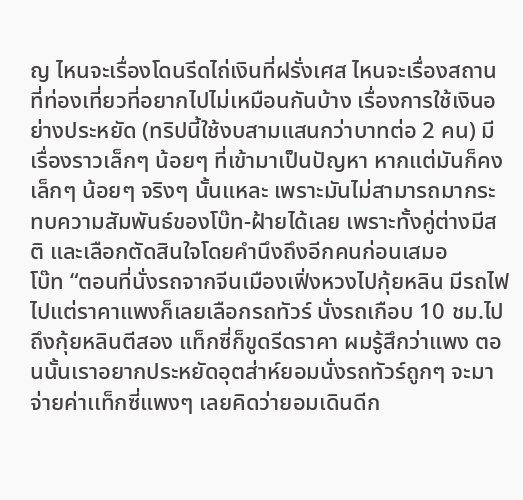ญ ไหนจะเรื่องโดนรีดไถ่เงินที่ฝรั่งเศส ไหนจะเรื่องสถานที่ท่องเที่ยวที่อยากไปไม่เหมือนกันบ้าง เรื่องการใช้เงินอย่างประหยัด (ทริปนี้ใช้งบสามแสนกว่าบาทต่อ 2 คน) มีเรื่องราวเล็กๆ น้อยๆ ที่เข้ามาเป็นปัญหา หากแต่มันก็คงเล็กๆ น้อยๆ จริงๆ นั้นแหละ เพราะมันไม่สามารถมากระทบความสัมพันธ์ของโบ๊ท-ฝ้ายได้เลย เพราะทั้งคู่ต่างมีสติ และเลือกตัดสินใจโดยคำนึงถึงอีกคนก่อนเสมอ
โบ๊ท “ตอนที่นั่งรถจากจีนเมืองเฟิ่งหวงไปกุ้ยหลิน มีรถไฟไปแต่ราคาแพงก็เลยเลือกรถทัวร์ นั่งรถเกือบ 10 ชม.ไปถึงกุ้ยหลินตีสอง แท็กซี่ก็ขูดรีดราคา ผมรู้สึกว่าแพง ตอนนั้นเราอยากประหยัดอุตส่าห์ยอมนั่งรถทัวร์ถูกๆ จะมาจ่ายค่าเเท็กซี่แพงๆ เลยคิดว่ายอมเดินดีก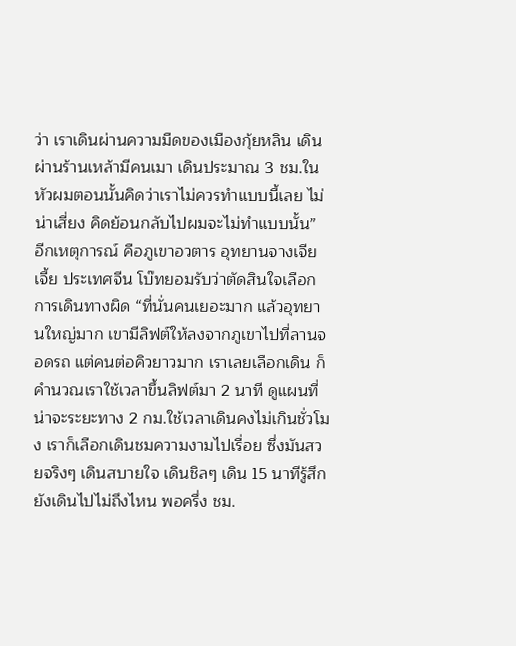ว่า เราเดินผ่านความมืดของเมืองกุ้ยหลิน เดินผ่านร้านเหล้ามีคนเมา เดินประมาณ 3 ชม.ในหัวผมตอนนั้นคิดว่าเราไม่ควรทำแบบนี้เลย ไม่น่าเสี่ยง คิดย้อนกลับไปผมจะไม่ทำแบบนั้น”
อีกเหตุการณ์ คือภูเขาอวตาร อุทยานจางเจียเจี้ย ประเทศจีน โบ๊ทยอมรับว่าตัดสินใจเลือกการเดินทางผิด “ที่นั่นคนเยอะมาก แล้วอุทยานใหญ่มาก เขามีลิฟต์ให้ลงจากภูเขาไปที่ลานจอดรถ แต่คนต่อคิวยาวมาก เราเลยเลือกเดิน ก็คำนวณเราใช้เวลาขึ้นลิฟต์มา 2 นาที ดูแผนที่น่าจะระยะทาง 2 กม.ใช้เวลาเดินคงไม่เกินชั่วโมง เราก็เลือกเดินชมความงามไปเรื่อย ซึ่งมันสวยจริงๆ เดินสบายใจ เดินชิลๆ เดิน 15 นาทีรู้สึกยังเดินไปไม่ถึงไหน พอครึ่ง ชม.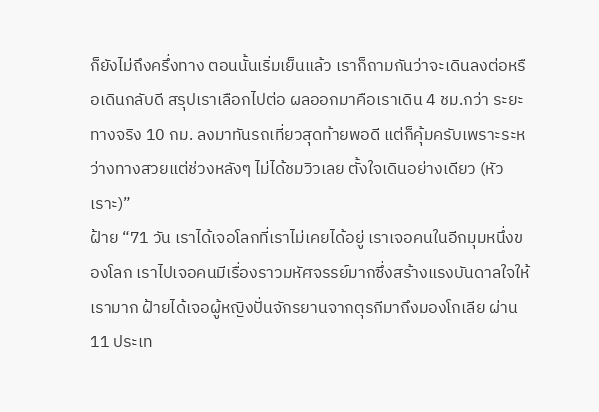ก็ยังไม่ถึงครึ่งทาง ตอนนั้นเริ่มเย็นแล้ว เราก็ถามกันว่าจะเดินลงต่อหรือเดินกลับดี สรุปเราเลือกไปต่อ ผลออกมาคือเราเดิน 4 ชม.กว่า ระยะทางจริง 10 กม. ลงมาทันรถเที่ยวสุดท้ายพอดี แต่ก็คุ้มครับเพราะระหว่างทางสวยแต่ช่วงหลังๆ ไม่ได้ชมวิวเลย ตั้งใจเดินอย่างเดียว (หัวเราะ)”
ฝ้าย “71 วัน เราได้เจอโลกที่เราไม่เคยได้อยู่ เราเจอคนในอีกมุมหนึ่งของโลก เราไปเจอคนมีเรื่องราวมหัศจรรย์มากซึ่งสร้างแรงบันดาลใจให้เรามาก ฝ้ายได้เจอผู้หญิงปั่นจักรยานจากตุรกีมาถึงมองโกเลีย ผ่าน 11 ประเท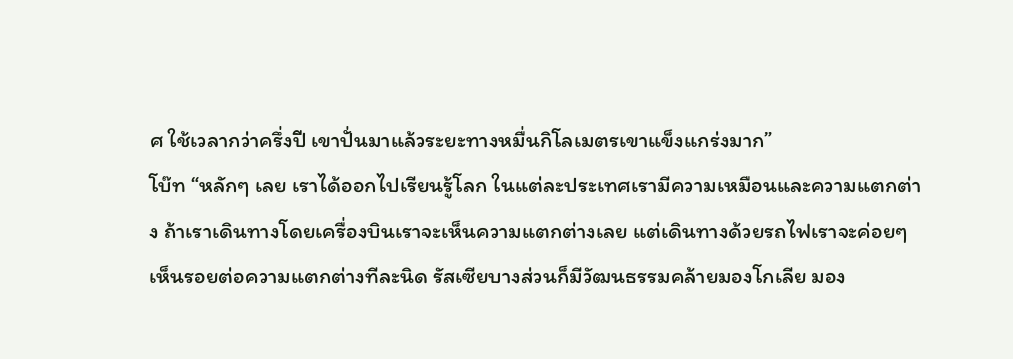ศ ใช้เวลากว่าครึ่งปี เขาปั่นมาแล้วระยะทางหมื่นกิโลเมตรเขาแข็งแกร่งมาก”
โบ๊ท “หลักๆ เลย เราได้ออกไปเรียนรู้โลก ในแต่ละประเทศเรามีความเหมือนและความแตกต่าง ถ้าเราเดินทางโดยเครื่องบินเราจะเห็นความแตกต่างเลย แต่เดินทางด้วยรถไฟเราจะค่อยๆ เห็นรอยต่อความแตกต่างทีละนิด รัสเซียบางส่วนก็มีวัฒนธรรมคล้ายมองโกเลีย มอง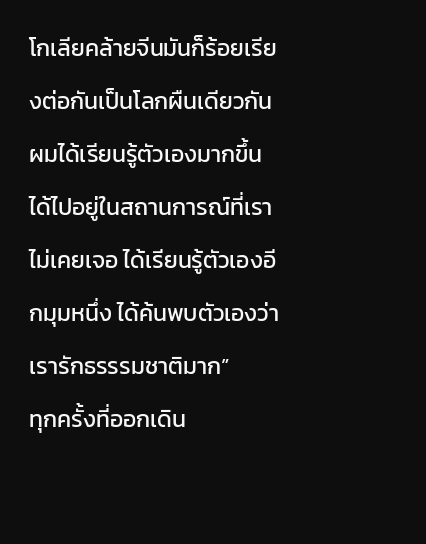โกเลียคล้ายจีนมันก็ร้อยเรียงต่อกันเป็นโลกผืนเดียวกัน ผมได้เรียนรู้ตัวเองมากขึ้น ได้ไปอยู่ในสถานการณ์ที่เราไม่เคยเจอ ได้เรียนรู้ตัวเองอีกมุมหนึ่ง ได้ค้นพบตัวเองว่าเรารักธรรรมชาติมาก”
ทุกครั้งที่ออกเดิน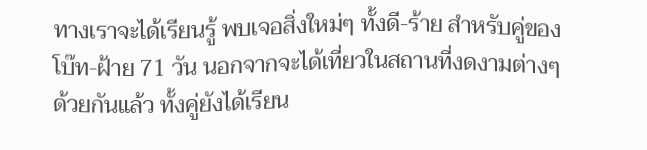ทางเราจะได้เรียนรู้ พบเจอสิ่งใหม่ๆ ทั้งดี-ร้าย สำหรับคู่ของโบ๊ท-ฝ้าย 71 วัน นอกจากจะได้เที่ยวในสถานที่งดงามต่างๆ ด้วยกันแล้ว ทั้งคู่ยังได้เรียน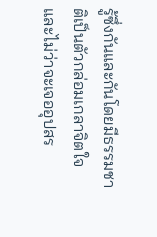รู้ซึ่งกันและกันโดยมีธรรมชาติเป็นตัวกล่อมเกลาจิตใจ และไม่ว่าจะเจออุปสร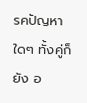รคปัญหาใดๆ ทั้งคู่ก็ยัง อ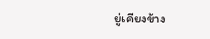ยู่เคียงข้าง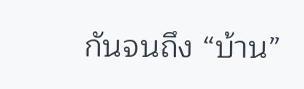กันจนถึง “บ้าน”